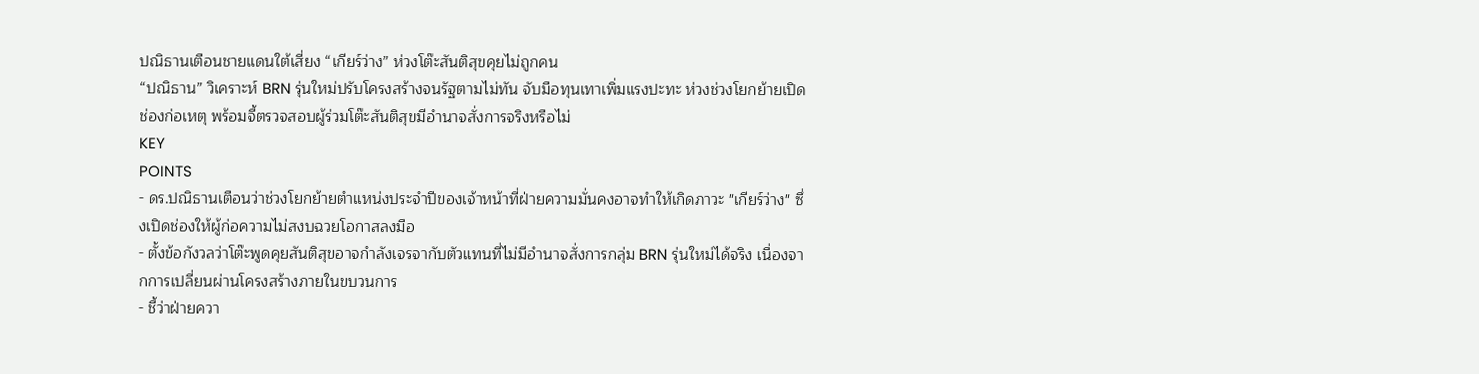ปณิธานเตือนชายแดนใต้เสี่ยง “เกียร์ว่าง” ห่วงโต๊ะสันติสุขคุยไม่ถูกคน
“ปณิธาน” วิเคราะห์ BRN รุ่นใหม่ปรับโครงสร้างจนรัฐตามไม่ทัน จับมือทุนเทาเพิ่มแรงปะทะ ห่วงช่วงโยกย้ายเปิดช่องก่อเหตุ พร้อมจี้ตรวจสอบผู้ร่วมโต๊ะสันติสุขมีอำนาจสั่งการจริงหรือไม่
KEY
POINTS
- ดร.ปณิธานเตือนว่าช่วงโยกย้ายตำแหน่งประจำปีของเจ้าหน้าที่ฝ่ายความมั่นคงอาจทำให้เกิดภาวะ "เกียร์ว่าง" ซึ่งเปิดช่องให้ผู้ก่อความไม่สงบฉวยโอกาสลงมือ
- ตั้งข้อกังวลว่าโต๊ะพูดคุยสันติสุขอาจกำลังเจรจากับตัวแทนที่ไม่มีอำนาจสั่งการกลุ่ม BRN รุ่นใหม่ได้จริง เนื่องจากการเปลี่ยนผ่านโครงสร้างภายในขบวนการ
- ชี้ว่าฝ่ายควา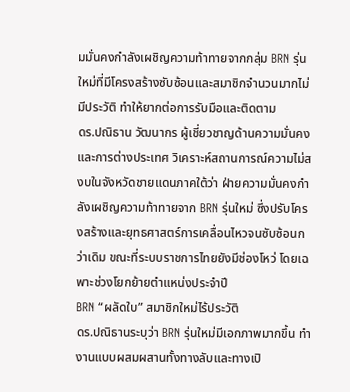มมั่นคงกำลังเผชิญความท้าทายจากกลุ่ม BRN รุ่นใหม่ที่มีโครงสร้างซับซ้อนและสมาชิกจำนวนมากไม่มีประวัติ ทำให้ยากต่อการรับมือและติดตาม
ดร.ปณิธาน วัฒนากร ผู้เชี่ยวชาญด้านความมั่นคงและการต่างประเทศ วิเคราะห์สถานการณ์ความไม่สงบในจังหวัดชายแดนภาคใต้ว่า ฝ่ายความมั่นคงกำลังเผชิญความท้าทายจาก BRN รุ่นใหม่ ซึ่งปรับโครงสร้างและยุทธศาสตร์การเคลื่อนไหวจนซับซ้อนกว่าเดิม ขณะที่ระบบราชการไทยยังมีช่องโหว่ โดยเฉพาะช่วงโยกย้ายตำแหน่งประจำปี
BRN “ผลัดใบ” สมาชิกใหม่ไร้ประวัติ
ดร.ปณิธานระบุว่า BRN รุ่นใหม่มีเอกภาพมากขึ้น ทำงานแบบผสมผสานทั้งทางลับและทางเปิ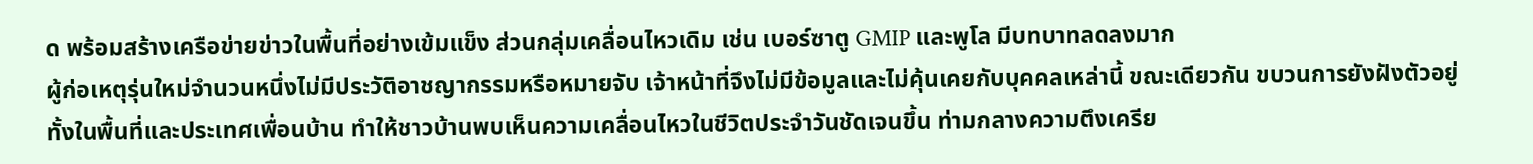ด พร้อมสร้างเครือข่ายข่าวในพื้นที่อย่างเข้มแข็ง ส่วนกลุ่มเคลื่อนไหวเดิม เช่น เบอร์ซาตู GMIP และพูโล มีบทบาทลดลงมาก
ผู้ก่อเหตุรุ่นใหม่จำนวนหนึ่งไม่มีประวัติอาชญากรรมหรือหมายจับ เจ้าหน้าที่จึงไม่มีข้อมูลและไม่คุ้นเคยกับบุคคลเหล่านี้ ขณะเดียวกัน ขบวนการยังฝังตัวอยู่ทั้งในพื้นที่และประเทศเพื่อนบ้าน ทำให้ชาวบ้านพบเห็นความเคลื่อนไหวในชีวิตประจำวันชัดเจนขึ้น ท่ามกลางความตึงเครีย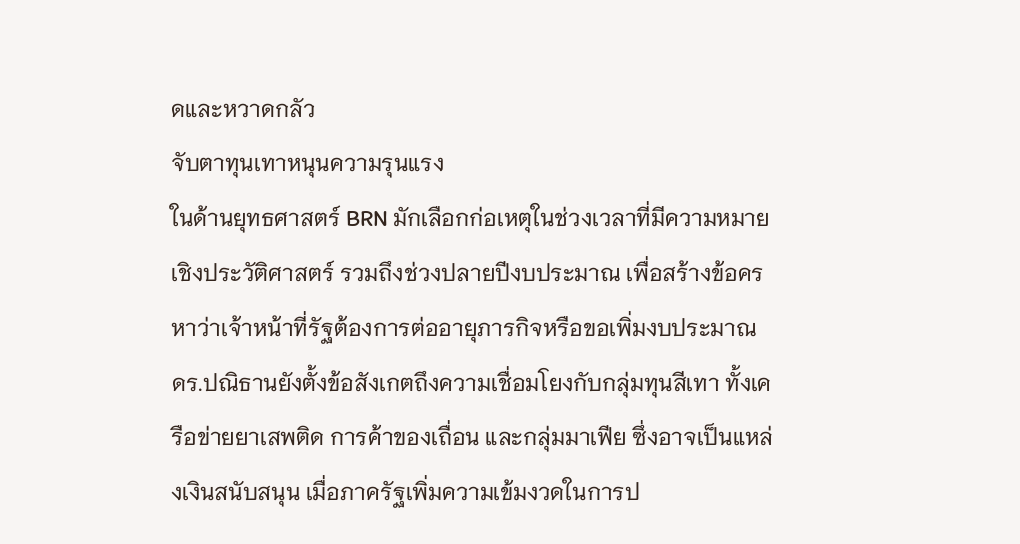ดและหวาดกลัว
จับตาทุนเทาหนุนความรุนแรง
ในด้านยุทธศาสตร์ BRN มักเลือกก่อเหตุในช่วงเวลาที่มีความหมายเชิงประวัติศาสตร์ รวมถึงช่วงปลายปีงบประมาณ เพื่อสร้างข้อครหาว่าเจ้าหน้าที่รัฐต้องการต่ออายุภารกิจหรือขอเพิ่มงบประมาณ
ดร.ปณิธานยังตั้งข้อสังเกตถึงความเชื่อมโยงกับกลุ่มทุนสีเทา ทั้งเครือข่ายยาเสพติด การค้าของเถื่อน และกลุ่มมาเฟีย ซึ่งอาจเป็นแหล่งเงินสนับสนุน เมื่อภาครัฐเพิ่มความเข้มงวดในการป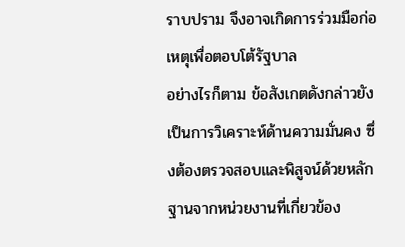ราบปราม จึงอาจเกิดการร่วมมือก่อเหตุเพื่อตอบโต้รัฐบาล
อย่างไรก็ตาม ข้อสังเกตดังกล่าวยังเป็นการวิเคราะห์ด้านความมั่นคง ซึ่งต้องตรวจสอบและพิสูจน์ด้วยหลักฐานจากหน่วยงานที่เกี่ยวข้อง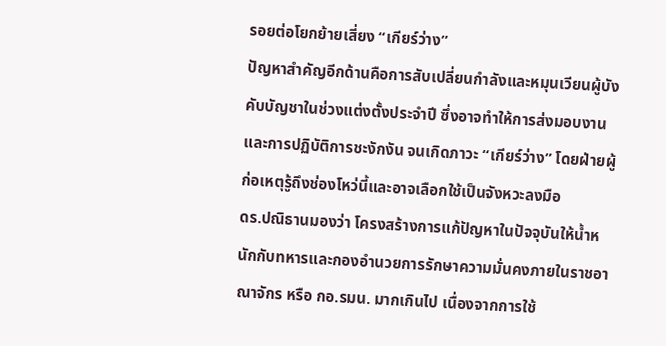รอยต่อโยกย้ายเสี่ยง “เกียร์ว่าง”
ปัญหาสำคัญอีกด้านคือการสับเปลี่ยนกำลังและหมุนเวียนผู้บังคับบัญชาในช่วงแต่งตั้งประจำปี ซึ่งอาจทำให้การส่งมอบงานและการปฏิบัติการชะงักงัน จนเกิดภาวะ “เกียร์ว่าง” โดยฝ่ายผู้ก่อเหตุรู้ถึงช่องโหว่นี้และอาจเลือกใช้เป็นจังหวะลงมือ
ดร.ปณิธานมองว่า โครงสร้างการแก้ปัญหาในปัจจุบันให้น้ำหนักกับทหารและกองอำนวยการรักษาความมั่นคงภายในราชอาณาจักร หรือ กอ.รมน. มากเกินไป เนื่องจากการใช้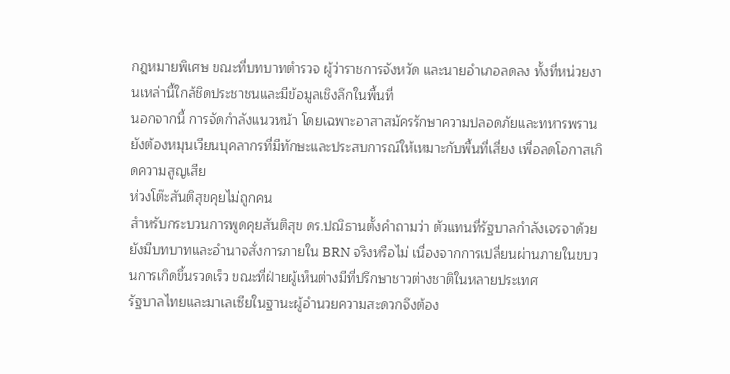กฎหมายพิเศษ ขณะที่บทบาทตำรวจ ผู้ว่าราชการจังหวัด และนายอำเภอลดลง ทั้งที่หน่วยงานเหล่านี้ใกล้ชิดประชาชนและมีข้อมูลเชิงลึกในพื้นที่
นอกจากนี้ การจัดกำลังแนวหน้า โดยเฉพาะอาสาสมัครรักษาความปลอดภัยและทหารพราน ยังต้องหมุนเวียนบุคลากรที่มีทักษะและประสบการณ์ให้เหมาะกับพื้นที่เสี่ยง เพื่อลดโอกาสเกิดความสูญเสีย
ห่วงโต๊ะสันติสุขคุยไม่ถูกคน
สำหรับกระบวนการพูดคุยสันติสุข ดร.ปณิธานตั้งคำถามว่า ตัวแทนที่รัฐบาลกำลังเจรจาด้วยยังมีบทบาทและอำนาจสั่งการภายใน BRN จริงหรือไม่ เนื่องจากการเปลี่ยนผ่านภายในขบวนการเกิดขึ้นรวดเร็ว ขณะที่ฝ่ายผู้เห็นต่างมีที่ปรึกษาชาวต่างชาติในหลายประเทศ
รัฐบาลไทยและมาเลเซียในฐานะผู้อำนวยความสะดวกจึงต้อง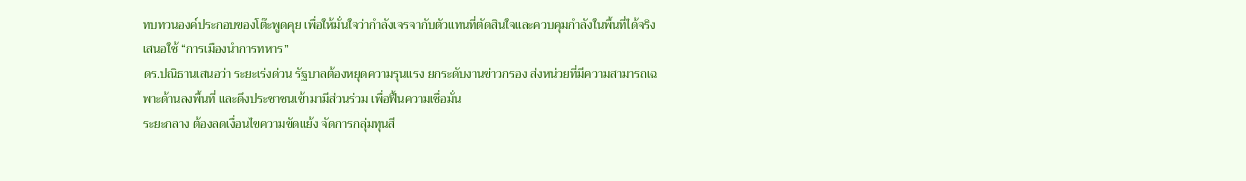ทบทวนองค์ประกอบของโต๊ะพูดคุย เพื่อให้มั่นใจว่ากำลังเจรจากับตัวแทนที่ตัดสินใจและควบคุมกำลังในพื้นที่ได้จริง
เสนอใช้ “การเมืองนำการทหาร”
ดร.ปณิธานเสนอว่า ระยะเร่งด่วน รัฐบาลต้องหยุดความรุนแรง ยกระดับงานข่าวกรอง ส่งหน่วยที่มีความสามารถเฉพาะด้านลงพื้นที่ และดึงประชาชนเข้ามามีส่วนร่วม เพื่อฟื้นความเชื่อมั่น
ระยะกลาง ต้องลดเงื่อนไขความขัดแย้ง จัดการกลุ่มทุนสี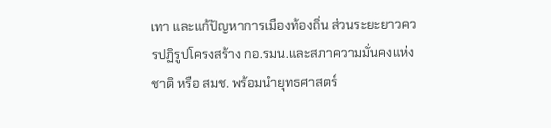เทา และแก้ปัญหาการเมืองท้องถิ่น ส่วนระยะยาวควรปฏิรูปโครงสร้าง กอ.รมน.และสภาความมั่นคงแห่งชาติ หรือ สมช. พร้อมนำยุทธศาสตร์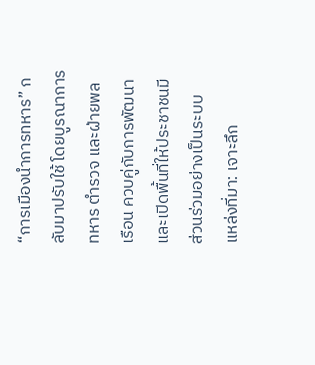“การเมืองนำการทหาร” กลับมาปรับใช้ โดยบูรณาการทหาร ตำรวจ และฝ่ายพลเรือน ควบคู่กับการพัฒนาและเปิดพื้นที่ให้ประชาชนมีส่วนร่วมอย่างเป็นระบบ
แหล่งที่มา: เจาะลึก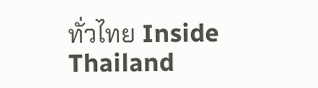ทั่วไทย Inside Thailand